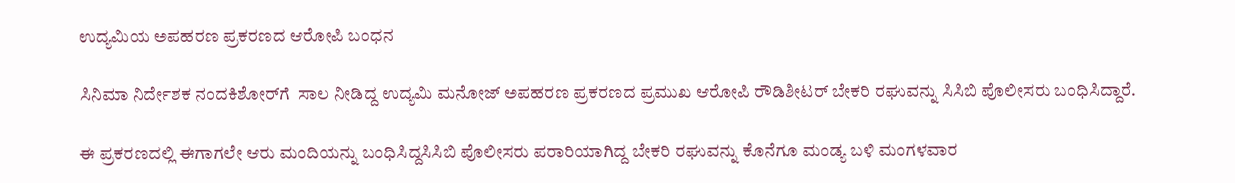ಉದ್ಯಮಿಯ ಅಪಹರಣ ಪ್ರಕರಣದ ಆರೋಪಿ ಬಂಧನ

ಸಿನಿಮಾ ನಿರ್ದೇಶಕ ನಂದಕಿಶೋರ್‌ಗೆ  ಸಾಲ ನೀಡಿದ್ದ ಉದ್ಯಮಿ ಮನೋಜ್‌ ಅಪಹರಣ ಪ್ರಕರಣದ ಪ್ರಮುಖ ಆರೋಪಿ ರೌಡಿಶೀಟರ್‌ ಬೇಕರಿ ರಘುವನ್ನು ಸಿಸಿಬಿ ಪೊಲೀಸರು ಬಂಧಿಸಿದ್ದಾರೆ.

ಈ ಪ್ರಕರಣದಲ್ಲಿ ಈಗಾಗಲೇ ಆರು ಮಂದಿಯನ್ನು ಬಂಧಿಸಿದ್ದಸಿಸಿಬಿ ಪೊಲೀಸರು ಪರಾರಿಯಾಗಿದ್ದ ಬೇಕರಿ ರಘುವನ್ನು ಕೊನೆಗೂ ಮಂಡ್ಯ ಬಳಿ ಮಂಗಳವಾರ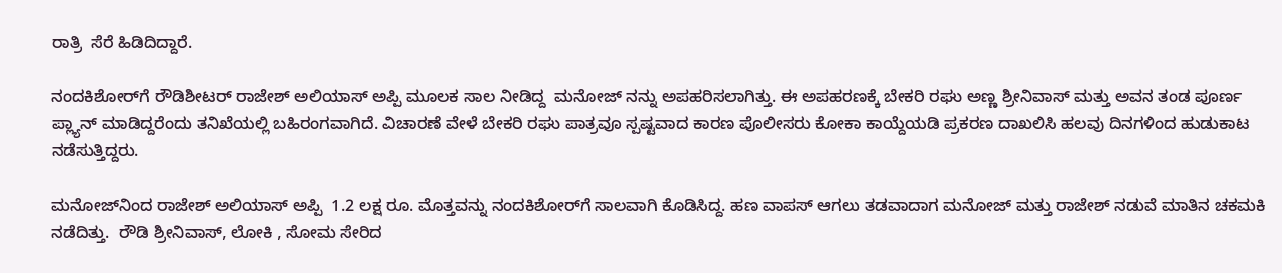ರಾತ್ರಿ  ಸೆರೆ ಹಿಡಿದಿದ್ದಾರೆ.

ನಂದಕಿಶೋರ್‌ಗೆ ರೌಡಿಶೀಟರ್‌ ರಾಜೇಶ್‌ ಅಲಿಯಾಸ್‌ ಅಪ್ಪಿ ಮೂಲಕ ಸಾಲ ನೀಡಿದ್ದ  ಮನೋಜ್‌ ನನ್ನು ಅಪಹರಿಸಲಾಗಿತ್ತು. ಈ ಅಪಹರಣಕ್ಕೆ ಬೇಕರಿ ರಘು ಅಣ್ಣ ಶ್ರೀನಿವಾಸ್‌ ಮತ್ತು ಅವನ ತಂಡ ಪೂರ್ಣ ಪ್ಲ್ಯಾನ್‌ ಮಾಡಿದ್ದರೆಂದು ತನಿಖೆಯಲ್ಲಿ ಬಹಿರಂಗವಾಗಿದೆ. ವಿಚಾರಣೆ ವೇಳೆ ಬೇಕರಿ ರಘು ಪಾತ್ರವೂ ಸ್ಪಷ್ಟವಾದ ಕಾರಣ ಪೊಲೀಸರು ಕೋಕಾ ಕಾಯ್ದೆಯಡಿ ಪ್ರಕರಣ ದಾಖಲಿಸಿ ಹಲವು ದಿನಗಳಿಂದ ಹುಡುಕಾಟ ನಡೆಸುತ್ತಿದ್ದರು.

ಮನೋಜ್‌ನಿಂದ ರಾಜೇಶ್‌ ಅಲಿಯಾಸ್‌ ಅಪ್ಪಿ  1.2 ಲಕ್ಷ ರೂ. ಮೊತ್ತವನ್ನು ನಂದಕಿಶೋರ್‌ಗೆ ಸಾಲವಾಗಿ ಕೊಡಿಸಿದ್ದ. ಹಣ ವಾಪಸ್‌ ಆಗಲು ತಡವಾದಾಗ ಮನೋಜ್‌ ಮತ್ತು ರಾಜೇಶ್‌ ನಡುವೆ ಮಾತಿನ ಚಕಮಕಿ ನಡೆದಿತ್ತು.  ರೌಡಿ ಶ್ರೀನಿವಾಸ್‌, ಲೋಕಿ , ಸೋಮ ಸೇರಿದ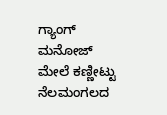ಗ್ಯಾಂಗ್‌ ಮನೋಜ್‌ ಮೇಲೆ ಕಣ್ಣೀಟ್ಟು  ನೆಲಮಂಗಲದ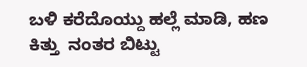ಬಳಿ ಕರೆದೊಯ್ದು ಹಲ್ಲೆ ಮಾಡಿ, ಹಣ ಕಿತ್ತು  ನಂತರ ಬಿಟ್ಟು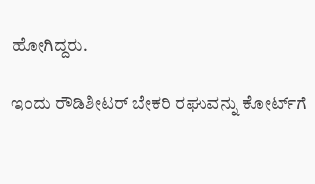ಹೋಗಿದ್ದರು.

ಇಂದು ರೌಡಿಶೀಟರ್‌ ಬೇಕರಿ ರಘುವನ್ನು ಕೋರ್ಟ್‌ಗೆ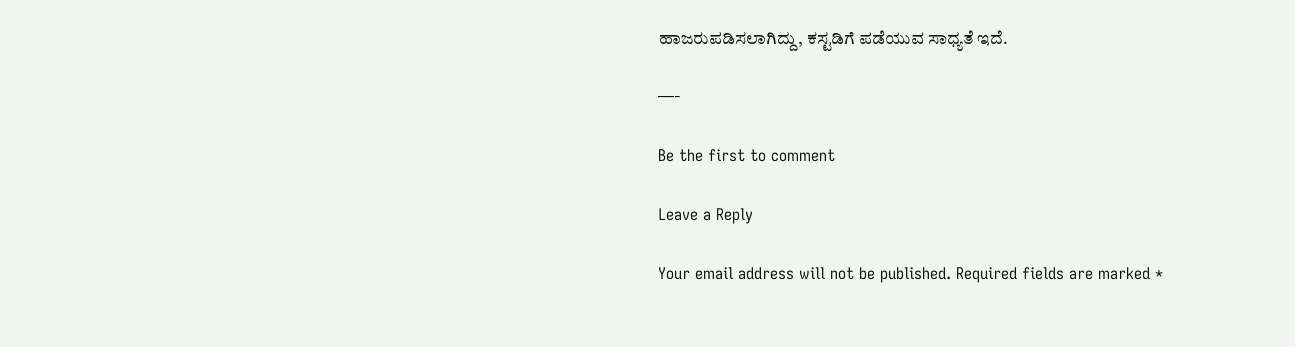ಹಾಜರುಪಡಿಸಲಾಗಿದ್ದು, ಕಸ್ಟಡಿಗೆ ಪಡೆಯುವ ಸಾಧ್ಯತೆ ಇದೆ.

—-

Be the first to comment

Leave a Reply

Your email address will not be published. Required fields are marked *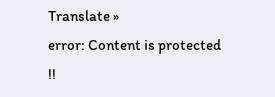Translate »
error: Content is protected !!